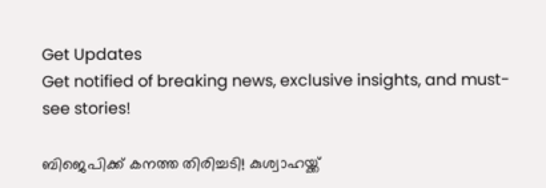Get Updates
Get notified of breaking news, exclusive insights, and must-see stories!

ബിജെപിക്ക് കനത്ത തിരിച്ചടി! കുശ്വാഹയ്ക്ക്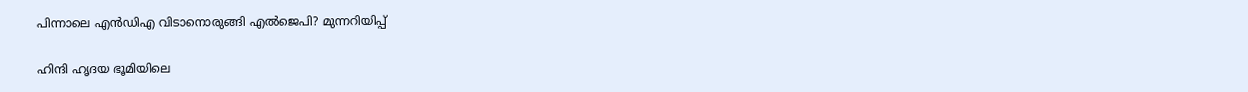പിന്നാലെ എന്‍ഡിഎ വിടാനൊരുങ്ങി എല്‍ജെപി? മുന്നറിയിപ്പ്

ഹിന്ദി ഹൃദയ ഭൂമിയിലെ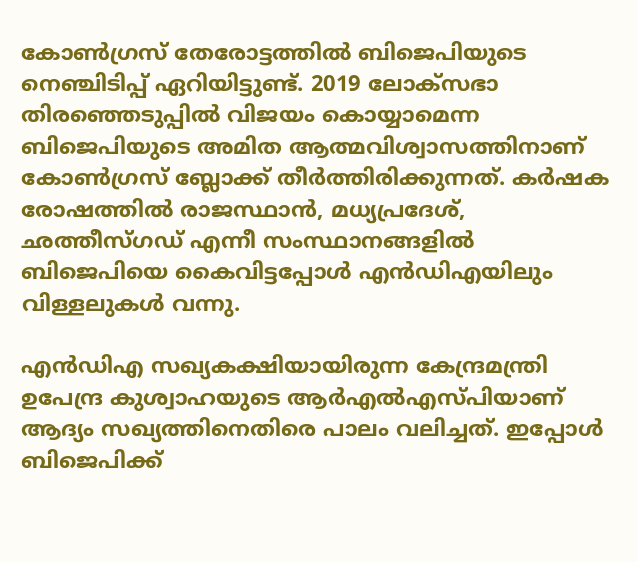കോണ്‍ഗ്രസ് തേരോട്ടത്തില്‍ ബിജെപിയുടെ നെഞ്ചിടിപ്പ് ഏറിയിട്ടുണ്ട്. 2019 ലോക്സഭാ തിരഞ്ഞെടുപ്പില്‍ വിജയം കൊയ്യാമെന്ന ബിജെപിയുടെ അമിത ആത്മവിശ്വാസത്തിനാണ് കോണ്‍ഗ്രസ് ബ്ലോക്ക് തീര്‍ത്തിരിക്കുന്നത്. കര്‍ഷക രോഷത്തില്‍ രാജസ്ഥാന്‍, മധ്യപ്രദേശ്, ഛത്തീസ്ഗഡ് എന്നീ സംസ്ഥാനങ്ങളില്‍ ബിജെപിയെ കൈവിട്ടപ്പോള്‍ എന്‍ഡിഎയിലും വിള്ളലുകള്‍ വന്നു.

എന്‍ഡിഎ സഖ്യകക്ഷിയായിരുന്ന കേന്ദ്രമന്ത്രി ഉപേന്ദ്ര കുശ്വാഹയുടെ ആര്‍എല്‍എസ്പിയാണ് ആദ്യം സഖ്യത്തിനെതിരെ പാലം വലിച്ചത്. ഇപ്പോള്‍ ബിജെപിക്ക്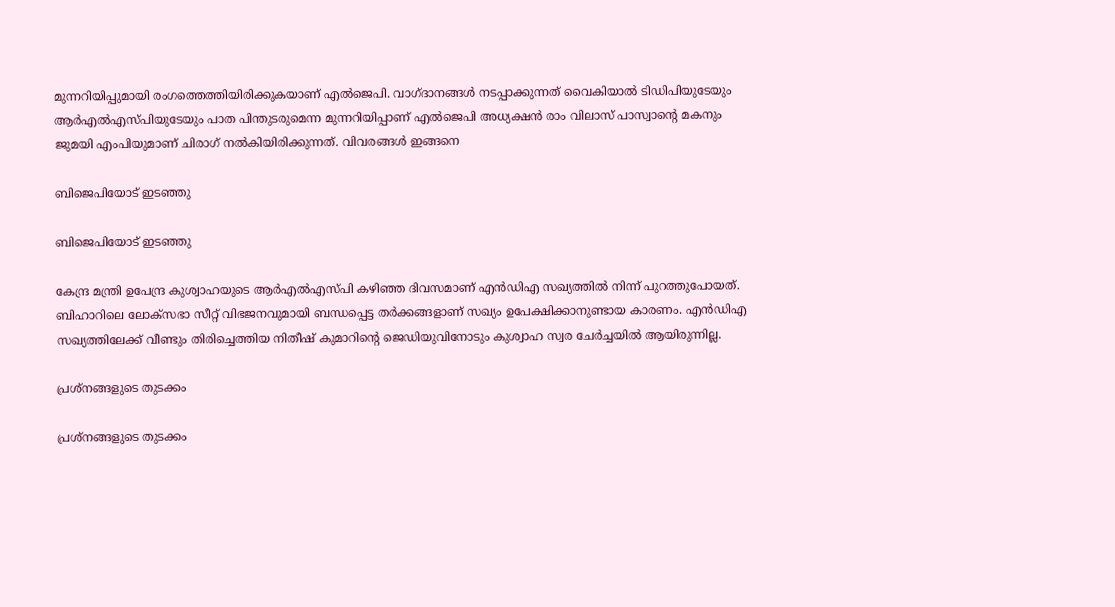മുന്നറിയിപ്പുമായി രംഗത്തെത്തിയിരിക്കുകയാണ് എല്‍ജെപി. വാഗ്ദാനങ്ങള്‍ നടപ്പാക്കുന്നത് വൈകിയാല്‍ ടിഡിപിയുടേയും ആര്‍എല്‍എസ്പിയുടേയും പാത പിന്തുടരുമെന്ന മുന്നറിയിപ്പാണ് എല്‍ജെപി അധ്യക്ഷന്‍ രാം വിലാസ് പാസ്വാന്റെ മകനും ജുമയി എംപിയുമാണ് ചിരാഗ് നല്‍കിയിരിക്കുന്നത്. വിവരങ്ങള്‍ ഇങ്ങനെ

ബിജെപിയോട് ഇടഞ്ഞു

ബിജെപിയോട് ഇടഞ്ഞു

കേന്ദ്ര മന്ത്രി ഉപേന്ദ്ര കുശ്വാഹയുടെ ആര്‍എല്‍എസ്പി കഴിഞ്ഞ ദിവസമാണ് എന്‍ഡിഎ സഖ്യത്തില്‍ നിന്ന് പുറത്തുപോയത്. ബിഹാറിലെ ലോക്സഭാ സീറ്റ് വിഭജനവുമായി ബന്ധപ്പെട്ട തര്‍ക്കങ്ങളാണ് സഖ്യം ഉപേക്ഷിക്കാനുണ്ടായ കാരണം. എന്‍ഡിഎ സഖ്യത്തിലേക്ക് വീണ്ടും തിരിച്ചെത്തിയ നിതീഷ് കുമാറിന്‍റെ ജെഡിയുവിനോടും കുശ്വാഹ സ്വര ചേര്‍ച്ചയില്‍ ആയിരുന്നില്ല.

പ്രശ്നങ്ങളുടെ തുടക്കം

പ്രശ്നങ്ങളുടെ തുടക്കം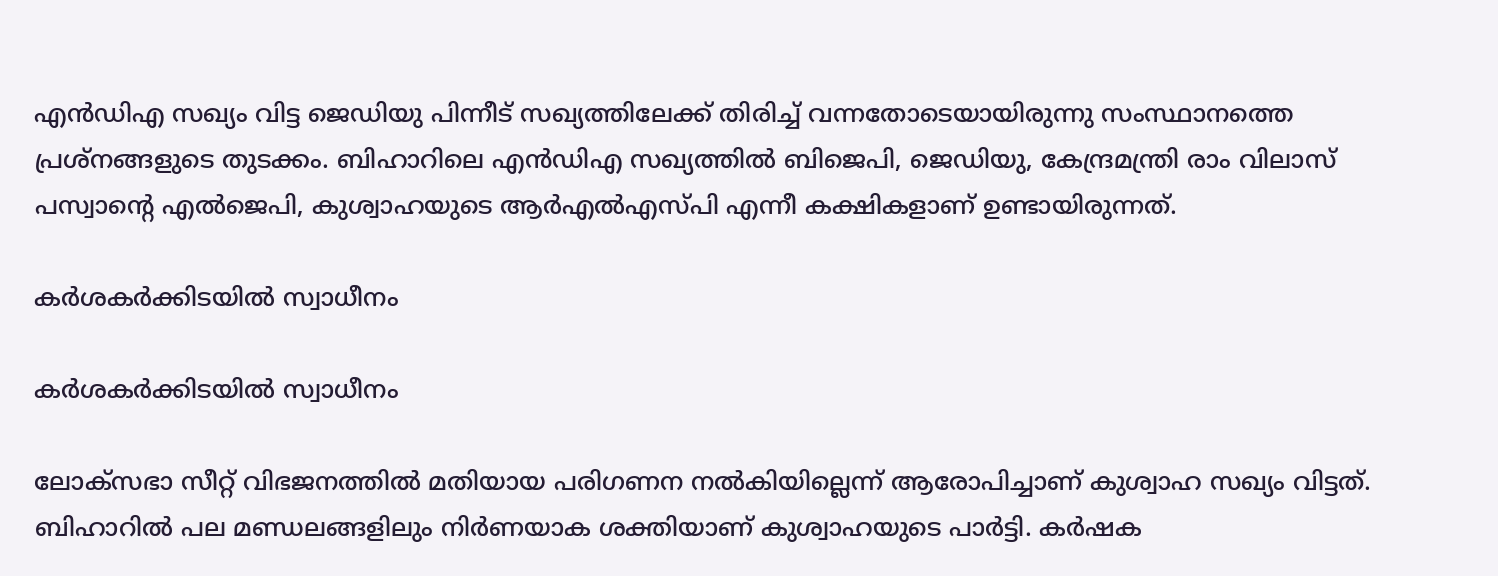എന്‍ഡിഎ സഖ്യം വിട്ട ജെഡിയു പിന്നീട് സഖ്യത്തിലേക്ക് തിരിച്ച് വന്നതോടെയായിരുന്നു സംസ്ഥാനത്തെ പ്രശ്നങ്ങളുടെ തുടക്കം. ബിഹാറിലെ എന്‍ഡിഎ സഖ്യത്തില്‍ ബിജെപി, ജെഡിയു, കേന്ദ്രമന്ത്രി രാം വിലാസ് പസ്വാന്‍റെ എല്‍ജെപി, കുശ്വാഹയുടെ ആര്‍എല്‍എസ്പി എന്നീ കക്ഷികളാണ് ഉണ്ടായിരുന്നത്.

കര്‍ശകര്‍ക്കിടയില്‍ സ്വാധീനം

കര്‍ശകര്‍ക്കിടയില്‍ സ്വാധീനം

ലോക്സഭാ സീറ്റ് വിഭജനത്തില്‍ മതിയായ പരിഗണന നല്‍കിയില്ലെന്ന് ആരോപിച്ചാണ് കുശ്വാഹ സഖ്യം വിട്ടത്. ബിഹാറില്‍ പല മണ്ഡലങ്ങളിലും നിര്‍ണയാക ശക്തിയാണ് കുശ്വാഹയുടെ പാര്‍ട്ടി. കര്‍ഷക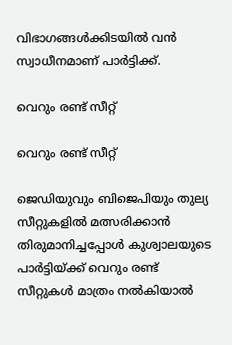വിഭാഗങ്ങള്‍ക്കിടയില്‍ വന്‍ സ്വാധീനമാണ് പാര്‍ട്ടിക്ക്.

വെറും രണ്ട് സീറ്റ്

വെറും രണ്ട് സീറ്റ്

ജെഡിയുവും ബിജെപിയും തുല്യ സീറ്റുകളില്‍ മത്സരിക്കാന്‍ തിരുമാനിച്ചപ്പോള്‍ കുശ്വാലയുടെ പാര്‍ട്ടിയ്ക്ക് വെറും രണ്ട് സീറ്റുകള്‍ മാത്രം നല്‍കിയാല്‍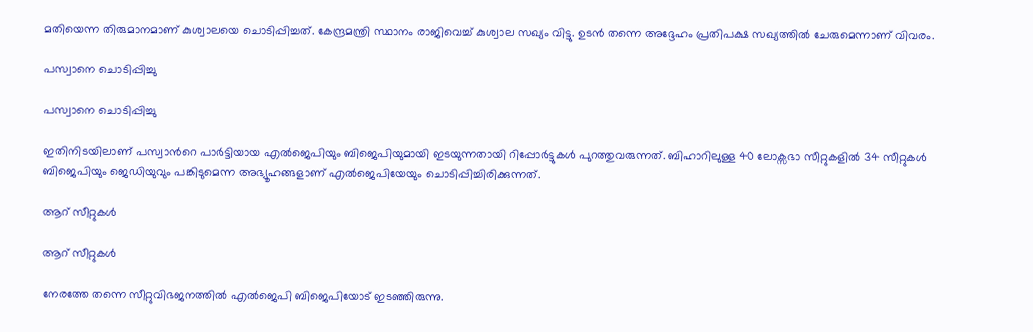മതിയെന്ന തിരുമാനമാണ് കുശ്വാലയെ ചൊടിപ്പിച്ചത്. കേന്ദ്രമന്ത്രി സ്ഥാനം രാജിവെച്ച് കുശ്വാല സഖ്യം വിട്ടു. ഉടന്‍ തന്നെ അദ്ദേഹം പ്രതിപക്ഷ സഖ്യത്തില്‍ ചേരുമെന്നാണ് വിവരം.

പസ്വാനെ ചൊടിപ്പിച്ചു

പസ്വാനെ ചൊടിപ്പിച്ചു

ഇതിനിടയിലാണ് പസ്വാന്‍റെ പാര്‍ട്ടിയായ എല്‍ജെപിയും ബിജെപിയുമായി ഇടയുന്നതായി റിപ്പോര്‍ട്ടുകള്‍ പുറത്തുവരുന്നത്. ബിഹാറിലുള്ള 40 ലോക്സഭാ സീറ്റുകളില്‍ 34 സീറ്റുകള്‍ ബിജെപിയും ജെഡിയുവും പങ്കിടുമെന്ന അഭ്യൂഹങ്ങളാണ് എല്‍ജെപിയേയും ചൊടിപ്പിച്ചിരിക്കുന്നത്.

ആറ് സീറ്റുകള്‍

ആറ് സീറ്റുകള്‍

നേരത്തേ തന്നെ സീറ്റുവിഭജനത്തില്‍ എല്‍ജെപി ബിജെപിയോട് ഇടഞ്ഞിരുന്നു.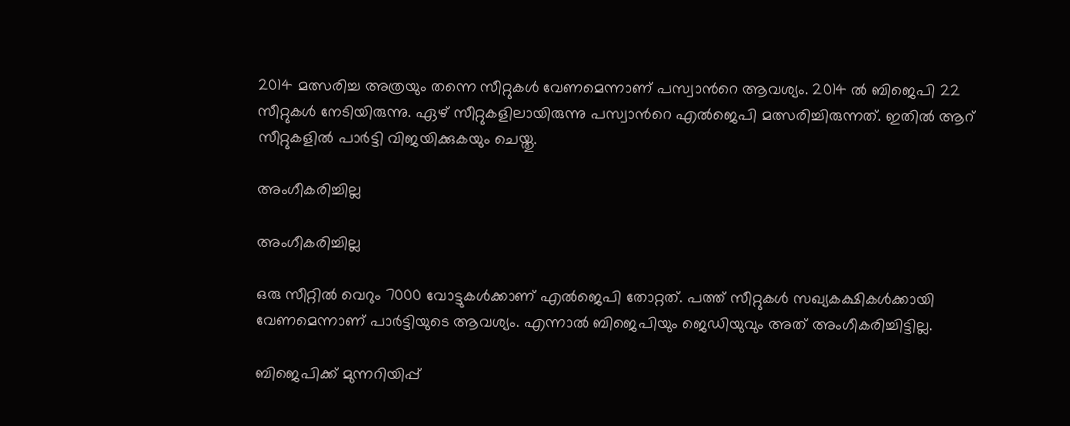2014 മത്സരിച്ച അത്രയും തന്നെ സീറ്റുകള്‍ വേണമെന്നാണ് പസ്വാന്‍റെ ആവശ്യം. 2014 ല്‍ ബിജെപി 22 സീറ്റുകള്‍ നേടിയിരുന്നു. ഏഴ് സീറ്റുകളിലായിരുന്നു പസ്വാന്‍റെ എല്‍ജെപി മത്സരിച്ചിരുന്നത്. ഇതില്‍ ആറ് സീറ്റുകളില്‍ പാര്‍ട്ടി വിജയിക്കുകയും ചെയ്തു.

അംഗീകരിച്ചില്ല

അംഗീകരിച്ചില്ല

ഒരു സീറ്റില്‍ വെറും 7000 വോട്ടുകള്‍ക്കാണ് എല്‍ജെപി തോറ്റത്. പത്ത് സീറ്റുകള്‍ സഖ്യകക്ഷികള്‍ക്കായി വേണമെന്നാണ് പാര്‍ട്ടിയുടെ ആവശ്യം. എന്നാല്‍ ബിജെപിയും ജെഡിയുവും അത് അംഗീകരിച്ചിട്ടില്ല.

ബിജെപിക്ക് മുന്നറിയിപ്പ്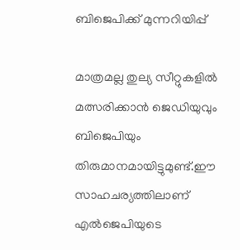ബിജെപിക്ക് മുന്നറിയിപ്പ്

മാത്രമല്ല തുല്യ സീറ്റുകളില്‍ മത്സരിക്കാന്‍ ജെഡിയുവും ബിജെപിയും തിരുമാനമായിട്ടുമുണ്ട്.ഈ സാഹചര്യത്തിലാണ് എല്‍ജെപിയുടെ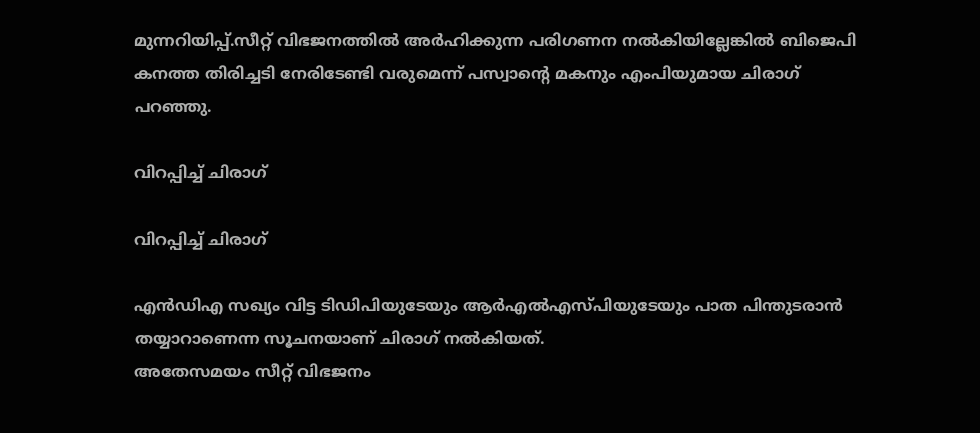മുന്നറിയിപ്പ്.സീറ്റ് വിഭജനത്തില്‍ അര്‍ഹിക്കുന്ന പരിഗണന നല്‍കിയില്ലേങ്കില്‍ ബിജെപി കനത്ത തിരിച്ചടി നേരിടേണ്ടി വരുമെന്ന് പസ്വാന്‍റെ മകനും എംപിയുമായ ചിരാഗ് പറഞ്ഞു.

വിറപ്പിച്ച് ചിരാഗ്

വിറപ്പിച്ച് ചിരാഗ്

എന്‍ഡിഎ സഖ്യം വിട്ട ടിഡിപിയുടേയും ആര്‍എല്‍എസ്പിയുടേയും പാത പിന്തുടരാന്‍ തയ്യാറാണെന്ന സൂചനയാണ് ചിരാഗ് നല്‍കിയത്.
അതേസമയം സീറ്റ് വിഭജനം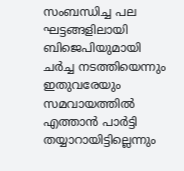സംബന്ധിച്ച പല ഘട്ടങ്ങളിലായി ബിജെപിയുമായി ചര്‍ച്ച നടത്തിയെന്നും ഇതുവരേയും സമവായത്തില്‍ എത്താന്‍ പാര്‍ട്ടി തയ്യാറായിട്ടില്ലെന്നും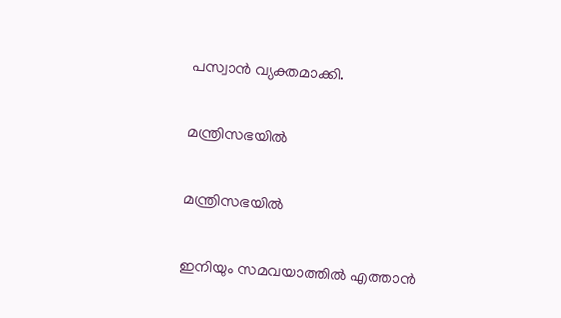പസ്വാന്‍ വ്യക്തമാക്കി.

മന്ത്രിസഭയില്‍

മന്ത്രിസഭയില്‍

ഇനിയും സമവയാത്തില്‍ എത്താന്‍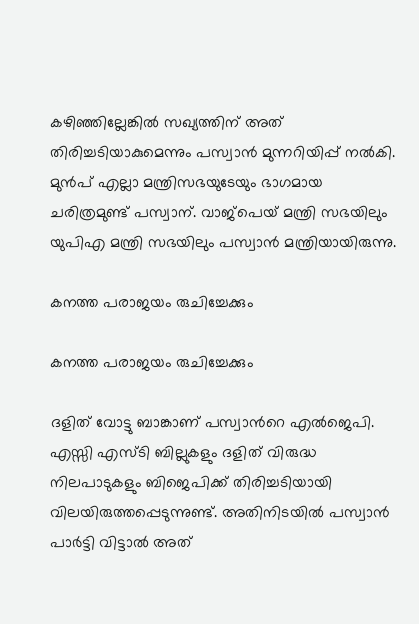കഴിഞ്ഞില്ലേങ്കില്‍ സഖ്യത്തിന് അത് തിരിച്ചടിയാകുമെന്നും പസ്വാന്‍ മുന്നറിയിപ്പ് നല്‍കി. മുന്‍പ് എല്ലാ മന്ത്രിസഭയുടേയും ഭാഗമായ ചരിത്രമുണ്ട് പസ്വാന്. വാജ്പെയ് മന്ത്രി സഭയിലും യുപിഎ മന്ത്രി സഭയിലും പസ്വാന്‍ മന്ത്രിയായിരുന്നു.

കനത്ത പരാജയം രുചിച്ചേക്കും

കനത്ത പരാജയം രുചിച്ചേക്കും

ദളിത് വോട്ടു ബാങ്കാണ് പസ്വാന്‍റെ എല്‍ജെപി. എസ്സി എസ്ടി ബില്ലുകളും ദളിത് വിരുദ്ധ നിലപാടുകളും ബിജെപിക്ക് തിരിച്ചടിയായി വിലയിരുത്തപ്പെടുന്നുണ്ട്. അതിനിടയില്‍ പസ്വാന്‍ പാര്‍ട്ടി വിട്ടാല്‍ അത്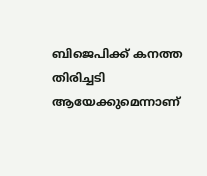ബിജെപിക്ക് കനത്ത തിരിച്ചടി ആയേക്കുമെന്നാണ്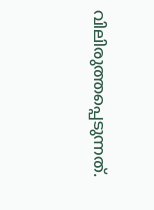വിലിരുത്തപ്പെടുന്നത്.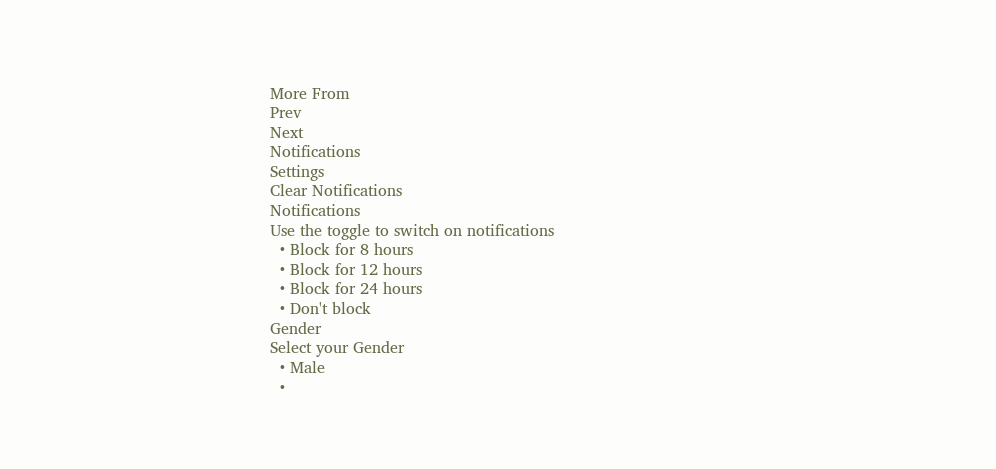More From
Prev
Next
Notifications
Settings
Clear Notifications
Notifications
Use the toggle to switch on notifications
  • Block for 8 hours
  • Block for 12 hours
  • Block for 24 hours
  • Don't block
Gender
Select your Gender
  • Male
  •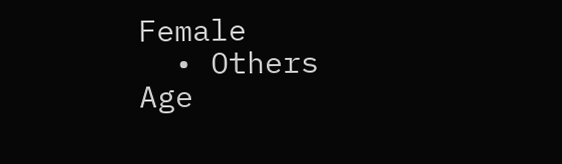Female
  • Others
Age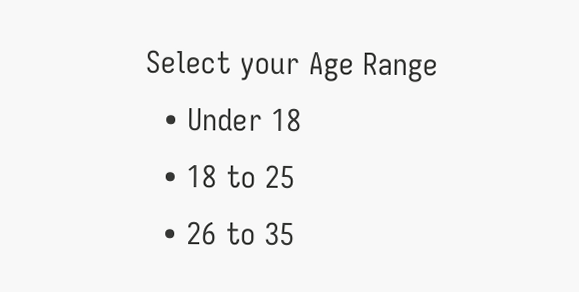Select your Age Range
  • Under 18
  • 18 to 25
  • 26 to 35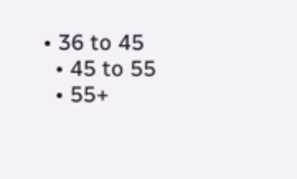• 36 to 45
  • 45 to 55
  • 55+